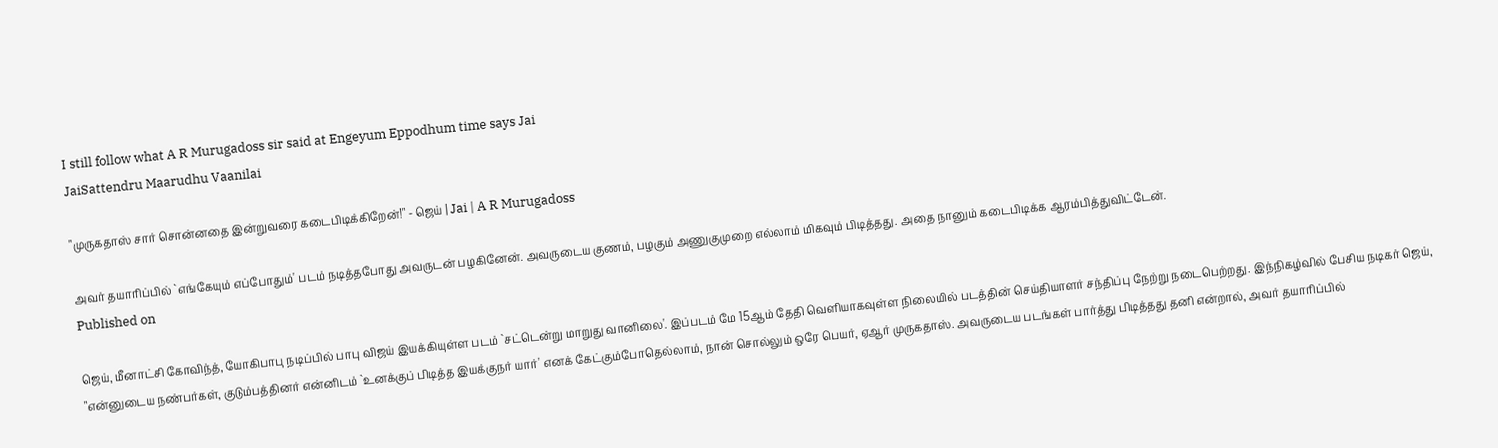I still follow what A R Murugadoss sir said at Engeyum Eppodhum time says Jai
JaiSattendru Maarudhu Vaanilai

"முருகதாஸ் சார் சொன்னதை இன்றுவரை கடைபிடிக்கிறேன்!" - ஜெய் | Jai | A R Murugadoss

அவர் தயாரிப்பில் `எங்கேயும் எப்போதும்' படம் நடித்தபோது அவருடன் பழகினேன். அவருடைய குணம், பழகும் அணுகுமுறை எல்லாம் மிகவும் பிடித்தது. அதை நானும் கடைபிடிக்க ஆரம்பித்துவிட்டேன்.
Published on

ஜெய், மீனாட்சி கோவிந்த், யோகிபாபு நடிப்பில் பாபு விஜய் இயக்கியுள்ள படம் `சட்டென்று மாறுது வானிலை'. இப்படம் மே 15ஆம் தேதி வெளியாகவுள்ள நிலையில் படத்தின் செய்தியாளர் சந்திப்பு நேற்று நடைபெற்றது. இந்நிகழ்வில் பேசிய நடிகர் ஜெய், "என்னுடைய நண்பர்கள், குடும்பத்தினர் என்னிடம் `உனக்குப் பிடித்த இயக்குநர் யார்' எனக் கேட்கும்போதெல்லாம், நான் சொல்லும் ஒரே பெயர், ஏஆர் முருகதாஸ். அவருடைய படங்கள் பார்த்து பிடித்தது தனி என்றால், அவர் தயாரிப்பில்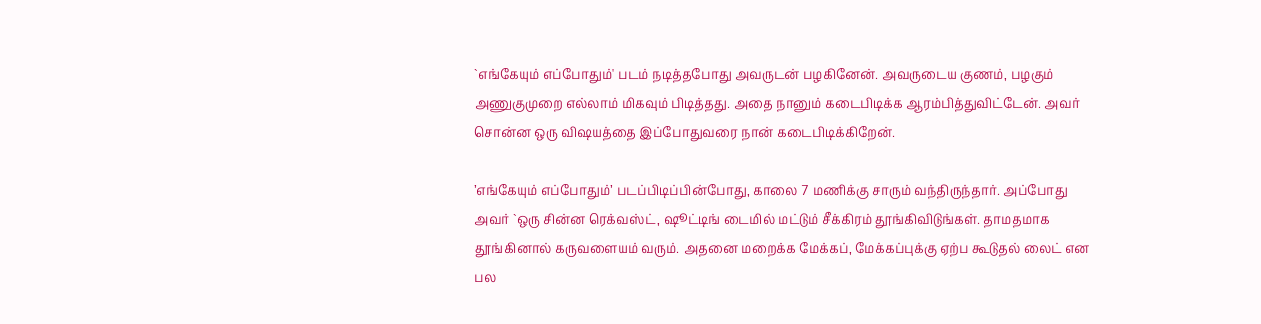`எங்கேயும் எப்போதும்' படம் நடித்தபோது அவருடன் பழகினேன். அவருடைய குணம், பழகும் அணுகுமுறை எல்லாம் மிகவும் பிடித்தது. அதை நானும் கடைபிடிக்க ஆரம்பித்துவிட்டேன். அவர் சொன்ன ஒரு விஷயத்தை இப்போதுவரை நான் கடைபிடிக்கிறேன்.

’எங்கேயும் எப்போதும்’ படப்பிடிப்பின்போது, காலை 7 மணிக்கு சாரும் வந்திருந்தார். அப்போது அவர் `ஒரு சின்ன ரெக்வஸ்ட், ஷூட்டிங் டைமில் மட்டும் சீக்கிரம் தூங்கிவிடுங்கள். தாமதமாக தூங்கினால் கருவளையம் வரும். அதனை மறைக்க மேக்கப், மேக்கப்புக்கு ஏற்ப கூடுதல் லைட் என பல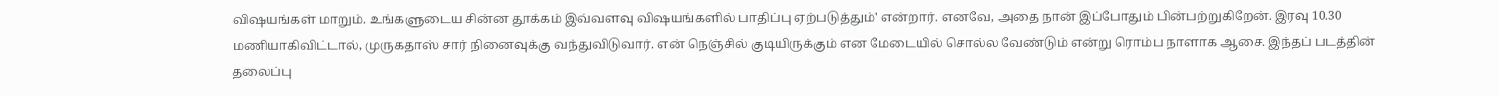விஷயங்கள் மாறும். உங்களுடைய சின்ன தூக்கம் இவ்வளவு விஷயங்களில் பாதிப்பு ஏற்படுத்தும்' என்றார். எனவே, அதை நான் இப்போதும் பின்பற்றுகிறேன். இரவு 10.30 மணியாகிவிட்டால், முருகதாஸ் சார் நினைவுக்கு வந்துவிடுவார். என் நெஞ்சில் குடியிருக்கும் என மேடையில் சொல்ல வேண்டும் என்று ரொம்ப நாளாக ஆசை. இந்தப் படத்தின் தலைப்பு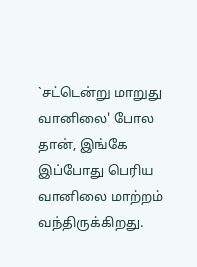`சட்டென்று மாறுது வானிலை' போல தான், இங்கே இப்போது பெரிய வானிலை மாற்றம் வந்திருக்கிறது.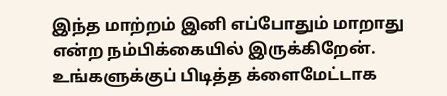இந்த மாற்றம் இனி எப்போதும் மாறாது என்ற நம்பிக்கையில் இருக்கிறேன். உங்களுக்குப் பிடித்த க்ளைமேட்டாக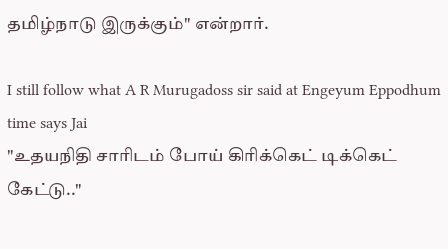தமிழ்நாடு இருக்கும்" என்றார்.

I still follow what A R Murugadoss sir said at Engeyum Eppodhum time says Jai
"உதயநிதி சாரிடம் போய் கிரிக்கெட் டிக்கெட் கேட்டு.."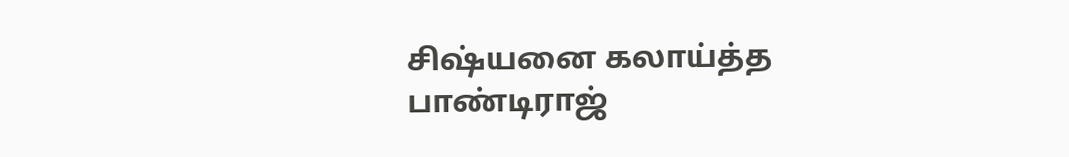சிஷ்யனை கலாய்த்த பாண்டிராஜ்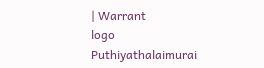| Warrant
logo
Puthiyathalaimurai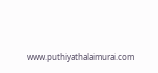www.puthiyathalaimurai.com